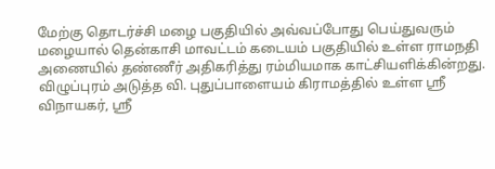மேற்கு தொடர்ச்சி மழை பகுதியில் அவ்வப்போது பெய்துவரும் மழையால் தென்காசி மாவட்டம் கடையம் பகுதியில் உள்ள ராமநதி அணையில் தண்ணீர் அதிகரித்து ரம்மியமாக காட்சியளிக்கின்றது.
விழுப்புரம் அடுத்த வி. புதுப்பாளையம் கிராமத்தில் உள்ள ஸ்ரீ விநாயகர், ஸ்ரீ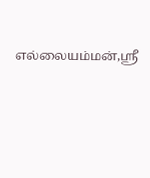எல்லையம்மன்,ஸ்ரீ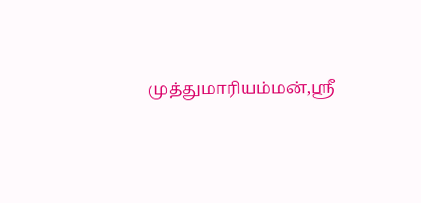முத்துமாரியம்மன்,ஸ்ரீ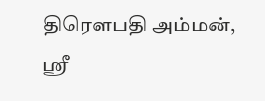திரௌபதி அம்மன், ஸ்ரீ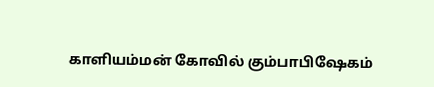காளியம்மன் கோவில் கும்பாபிஷேகம்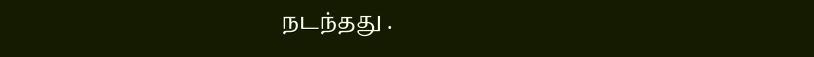நடந்தது .